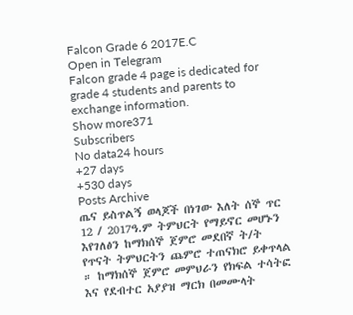Falcon Grade 6 2017E.C
Open in Telegram
Falcon grade 4 page is dedicated for grade 4 students and parents to exchange information.
Show more371
Subscribers
No data24 hours
+27 days
+530 days
Posts Archive
ጤና ይስጥልኝ ወላጆች በነገው እለት ሰኞ ጥር 12 / 2017ዓ.ም ትምህርት የማይኖር መሆኑን እየገለፅን ከማክሰኞ ጀምሮ መደበኛ ት/ት የጥናት ትምህርትን ጨምሮ ተጠናክሮ ይቀጥላል ። ከማክሰኞ ጀምሮ መምህራን የክፍል ተሳትፎ እና የደብተር አያያዝ ማርክ በመሙላት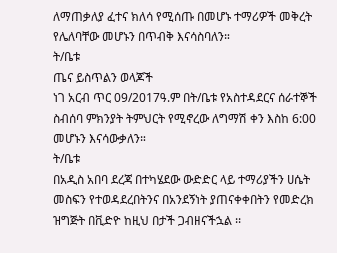ለማጠቃለያ ፈተና ክለሳ የሚሰጡ በመሆኑ ተማሪዎች መቅረት የሌለባቸው መሆኑን በጥብቅ እናሳስባለን።
ት/ቤቱ
ጤና ይስጥልን ወላጆች
ነገ አርብ ጥር 09/2017ዓ.ም በት/ቤቱ የአስተዳደርና ሰራተኞች ስብሰባ ምክንያት ትምህርት የሚኖረው ለግማሽ ቀን እስከ 6:00 መሆኑን እናሳውቃለን።
ት/ቤቱ
በአዲስ አበባ ደረጃ በተካሄደው ውድድር ላይ ተማሪያችን ሀሴት መስፍን የተወዳደረበትንና በአንደኝነት ያጠናቀቀበትን የመድረክ ዝግጅት በቪድዮ ከዚህ በታች ጋብዘናችኋል ፡፡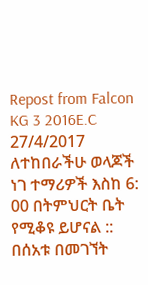Repost from Falcon KG 3 2016E.C
27/4/2017
ለተከበራችሁ ወላጆች
ነገ ተማሪዎች እስከ 6: 00 በትምህርት ቤት የሚቆዩ ይሆናል :: በሰአቱ በመገኘት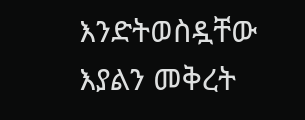እንድትወስዷቸው እያልን መቅረት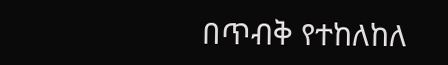በጥብቅ የተከለከለ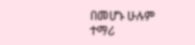በመሆኑ ሁሉም ተማሪ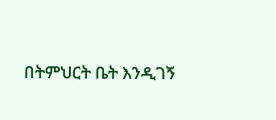በትምህርት ቤት እንዲገኝ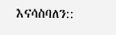እናሳስባለን::